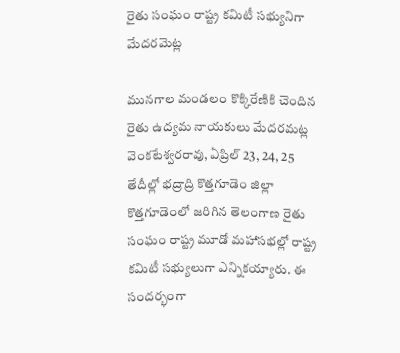రైతు సంఘం రాష్ట్ర కమిటీ సభ్యునిగా మేదరమెట్ల

మునగాల మండలం కొక్కిరేణికి చెందిన రైతు ఉద్యమ నాయకులు మేదరమట్ల వెంకటేశ్వరరావు, ఏప్రిల్ 23, 24, 25 తేదీల్లో భద్రాద్రి కొత్తగూడెం జిల్లా కొత్తగూడెంలో జరిగిన తెలంగాణ రైతు సంఘం రాష్ట్ర మూడో మహాసభల్లో రాష్ట్ర కమిటీ సభ్యులుగా ఎన్నికయ్యారు. ఈ సందర్భంగా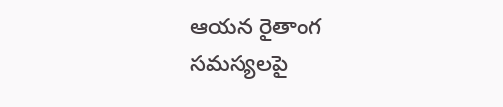ఆయన రైతాంగ సమస్యలపై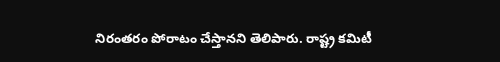నిరంతరం పోరాటం చేస్తానని తెలిపారు. రాష్ట్ర కమిటీ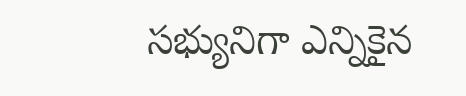సభ్యునిగా ఎన్నికైన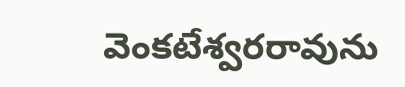వెంకటేశ్వరరావును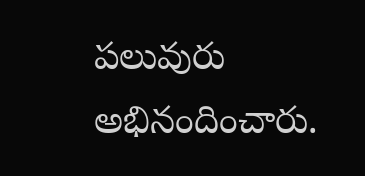పలువురు అభినందించారు.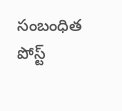సంబంధిత పోస్ట్